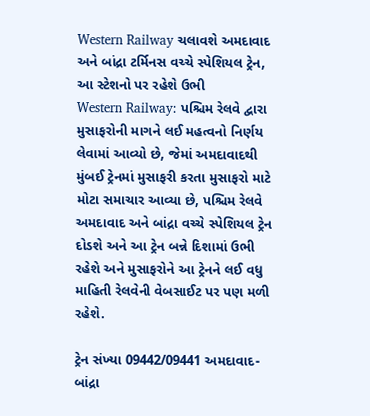Western Railway ચલાવશે અમદાવાદ અને બાંદ્રા ટર્મિનસ વચ્ચે સ્પેશિયલ ટ્રેન, આ સ્ટેશનો પર રહેશે ઉભી
Western Railway: પશ્ચિમ રેલવે દ્વારા મુસાફરોની માગને લઈ મહત્વનો નિર્ણય લેવામાં આવ્યો છે, જેમાં અમદાવાદથી મુંબઈ ટ્રેનમાં મુસાફરી કરતા મુસાફરો માટે મોટા સમાચાર આવ્યા છે, પશ્ચિમ રેલવે અમદાવાદ અને બાંદ્રા વચ્ચે સ્પેશિયલ ટ્રેન દોડશે અને આ ટ્રેન બન્ને દિશામાં ઉભી રહેશે અને મુસાફરોને આ ટ્રેનને લઈ વધુ માહિતી રેલવેની વેબસાઈટ પર પણ મળી રહેશે.

ટ્રેન સંખ્યા 09442/09441 અમદાવાદ-બાંદ્રા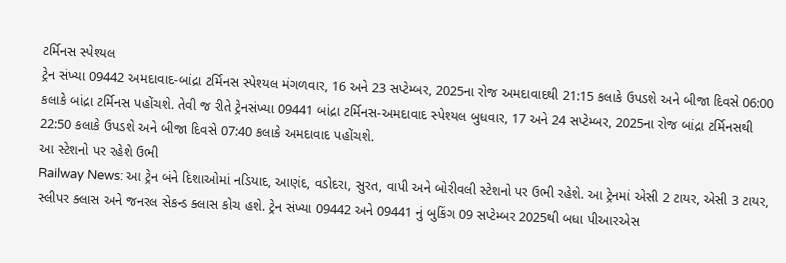ટર્મિનસ સ્પેશ્યલ
ટ્રેન સંખ્યા 09442 અમદાવાદ-બાંદ્રા ટર્મિનસ સ્પેશ્યલ મંગળવાર, 16 અને 23 સપ્ટેમ્બર, 2025ના રોજ અમદાવાદથી 21:15 કલાકે ઉપડશે અને બીજા દિવસે 06:00 કલાકે બાંદ્રા ટર્મિનસ પહોંચશે. તેવી જ રીતે ટ્રેનસંખ્યા 09441 બાંદ્રા ટર્મિનસ-અમદાવાદ સ્પેશ્યલ બુધવાર, 17 અને 24 સપ્ટેમ્બર, 2025ના રોજ બાંદ્રા ટર્મિનસથી 22:50 કલાકે ઉપડશે અને બીજા દિવસે 07:40 કલાકે અમદાવાદ પહોંચશે.
આ સ્ટેશનો પર રહેશે ઉભી
Railway News: આ ટ્રેન બંને દિશાઓમાં નડિયાદ, આણંદ, વડોદરા, સુરત, વાપી અને બોરીવલી સ્ટેશનો પર ઉભી રહેશે. આ ટ્રેનમાં એસી 2 ટાયર, એસી 3 ટાયર, સ્લીપર ક્લાસ અને જનરલ સેકન્ડ ક્લાસ કોચ હશે. ટ્રેન સંખ્યા 09442 અને 09441 નું બુકિંગ 09 સપ્ટેમ્બર 2025થી બધા પીઆરએસ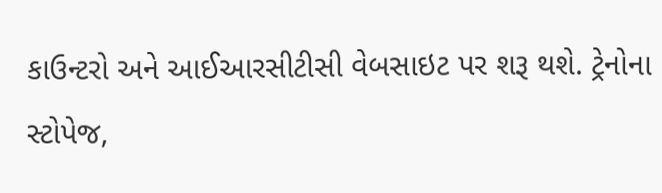કાઉન્ટરો અને આઈઆરસીટીસી વેબસાઇટ પર શરૂ થશે. ટ્રેનોના સ્ટોપેજ,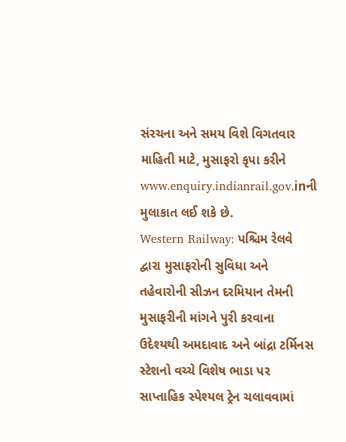સંરચના અને સમય વિશે વિગતવાર માહિતી માટે, મુસાફરો કૃપા કરીને www.enquiry.indianrail.gov.inની મુલાકાત લઈ શકે છે.
Western Railway: પશ્ચિમ રેલવે દ્વારા મુસાફરોની સુવિધા અને તહેવારોની સીઝન દરમિયાન તેમની મુસાફરીની માંગને પુરી કરવાના ઉદેશ્યથી અમદાવાદ અને બાંદ્રા ટર્મિનસ સ્ટેશનો વચ્ચે વિશેષ ભાડા પર સાપ્તાહિક સ્પેશ્યલ ટ્રેન ચલાવવામાં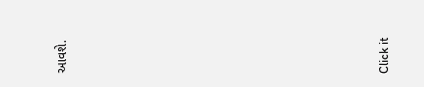આવશે.












Click it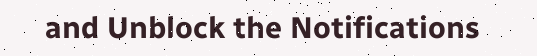and Unblock the Notifications